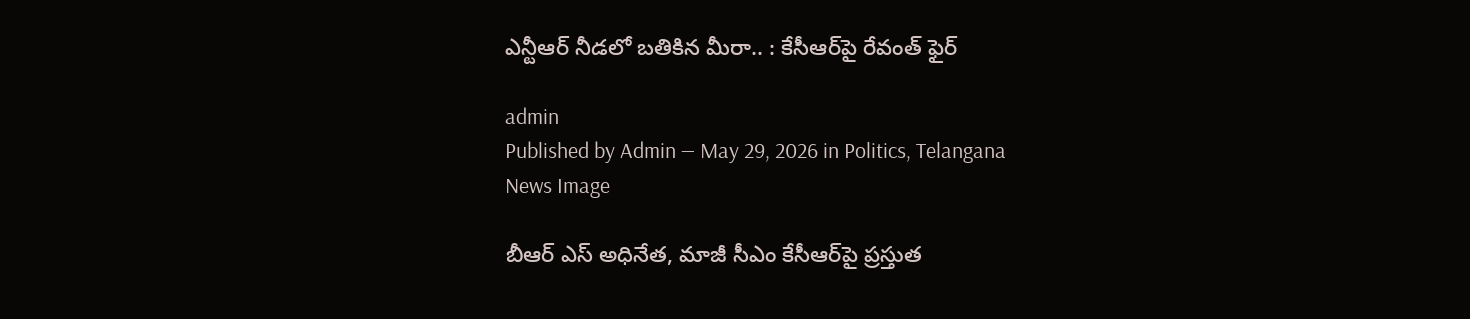ఎన్టీఆర్‌ నీడలో బతికిన మీరా.. : కేసీఆర్‌పై రేవంత్ ఫైర్‌

admin
Published by Admin — May 29, 2026 in Politics, Telangana
News Image

బీఆర్ ఎస్ అధినేత‌, మాజీ సీఎం కేసీఆర్‌పై ప్ర‌స్తుత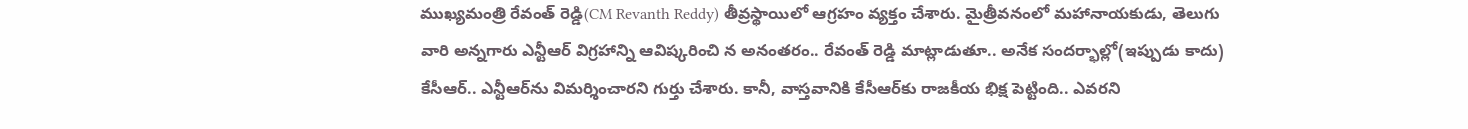ముఖ్య‌మంత్రి రేవంత్ రెడ్డి(CM Revanth Reddy) తీవ్ర‌స్థాయిలో ఆగ్ర‌హం వ్య‌క్తం చేశారు. మైత్రీవనంలో మ‌హానాయ‌కుడు, తెలుగు వారి అన్న‌గారు ఎన్టీఆర్ విగ్ర‌హాన్ని ఆవిష్కరించి న అనంత‌రం.. రేవంత్ రెడ్డి మాట్లాడుతూ.. అనేక సంద‌ర్భాల్లో(ఇప్పుడు కాదు) కేసీఆర్‌.. ఎన్టీఆర్‌ను విమ‌ర్శించార‌ని గుర్తు చేశారు. కానీ, వాస్త‌వానికి కేసీఆర్‌కు రాజ‌కీయ భిక్ష పెట్టింది.. ఎవ‌ర‌ని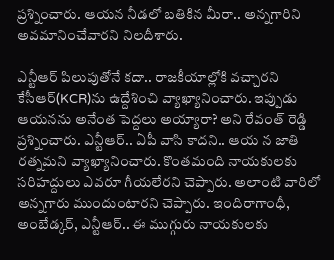ప్ర‌శ్నించారు. ఆయ‌న నీడ‌లో బ‌తికిన మీరా.. అన్న‌గారిని అవ‌మానించేవార‌ని నిల‌దీశారు.

ఎన్టీఆర్ పిలుపుతోనే క‌దా.. రాజ‌కీయాల్లోకి వ‌చ్చార‌ని కేసీఆర్‌(KCR)ను ఉద్దేశించి వ్యాఖ్యానించారు. ఇప్పుడు ఆయన‌ను అనేంత పెద్దలు అయ్యారా? అని రేవంత్ రెడ్డి ప్ర‌శ్నించారు. ఎన్టీఆర్‌.. ఏపీ వాసి కాద‌ని.. ఆయ న జాతి ర‌త్న‌మ‌ని వ్యాఖ్యానించారు. కొంత‌మంది నాయ‌కుల‌కు స‌రిహ‌ద్దులు ఎవ‌రూ గీయ‌లేర‌ని చెప్పారు. అలాంటి వారిలో అన్నగారు ముందుంటార‌ని చెప్పారు. ఇందిరాగాంధీ, అంబేడ్క‌ర్‌, ఎన్టీఆర్‌.. ఈ ముగ్గురు నాయ‌కుల‌కు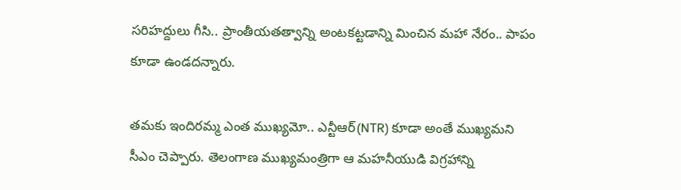స‌రిహ‌ద్దులు గీసి.. ప్రాంతీయ‌త‌త్వాన్ని అంట‌క‌ట్ట‌డాన్ని మించిన మ‌హా నేరం.. పాపం కూడా ఉండ‌ద‌న్నారు.

త‌మకు ఇందిర‌మ్మ ఎంత ముఖ్య‌మో.. ఎన్టీఆర్(NTR) కూడా అంతే ముఖ్య‌మని సీఎం చెప్పారు. తెలంగాణ ముఖ్య‌మంత్రిగా ఆ మ‌హ‌నీయుడి విగ్ర‌హాన్ని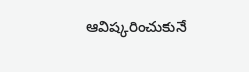ఆవిష్క‌రించుకునే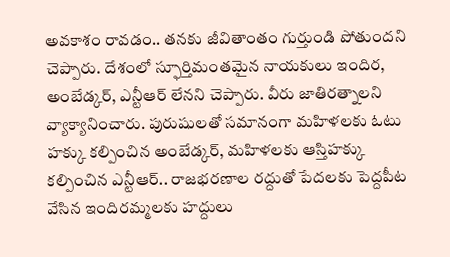అవ‌కాశం రావ‌డం.. త‌నకు జీవితాంతం గుర్తుండి పోతుంద‌ని చెప్పారు. దేశంలో స్ఫూర్తిమంత‌మైన నాయ‌కులు ఇందిర‌, అంబేడ్క‌ర్‌, ఎన్టీఆర్ లేన‌ని చెప్పారు. వీరు జాతిర‌త్నాల‌ని వ్యాక్యానించారు. పురుషులతో సమానంగా మహిళలకు ఓటు హక్కు క‌ల్పించిన అంబేడ్క‌ర్‌, మ‌హిళ‌ల‌కు ఆస్తిహ‌క్కు క‌ల్పించిన ఎన్టీఆర్‌.. రాజ‌భ‌ర‌ణాల ర‌ద్దుతో పేద‌ల‌కు పెద్ద‌పీట వేసిన ఇందిరమ్మ‌ల‌కు హ‌ద్దులు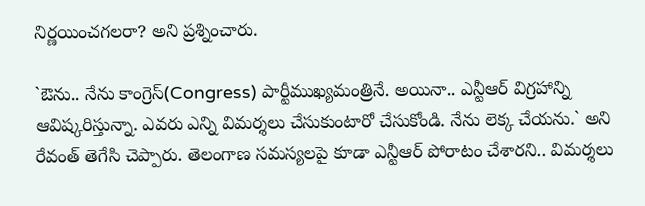నిర్ణ‌యించ‌గ‌ల‌రా? అని ప్ర‌శ్నించారు.

`ఔను.. నేను కాంగ్రెస్(Congress) పార్టీముఖ్య‌మంత్రినే. అయినా.. ఎన్టీఆర్ విగ్ర‌హాన్ని ఆవిష్క‌రిస్తున్నా. ఎవ‌రు ఎన్ని విమ‌ర్శ‌లు చేసుకుంటారో చేసుకోండి. నేను లెక్క చేయ‌ను.` అని రేవంత్ తెగేసి చెప్పారు. తెలంగాణ స‌మ‌స్య‌ల‌పై కూడా ఎన్టీఆర్ పోరాటం చేశార‌ని.. విమ‌ర్శ‌లు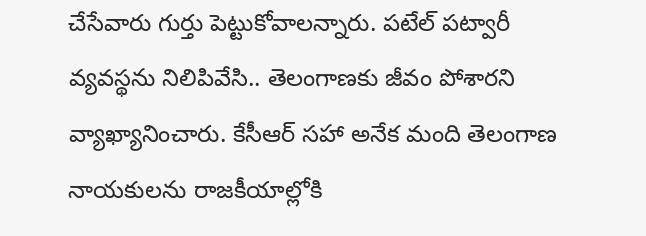చేసేవారు గుర్తు పెట్టుకోవాల‌న్నారు. ప‌టేల్ ప‌ట్వారీ వ్య‌వ‌స్థ‌ను నిలిపివేసి.. తెలంగాణకు జీవం పోశార‌ని వ్యాఖ్యానించారు. కేసీఆర్ స‌హా అనేక మంది తెలంగాణ నాయ‌కుల‌ను రాజ‌కీయాల్లోకి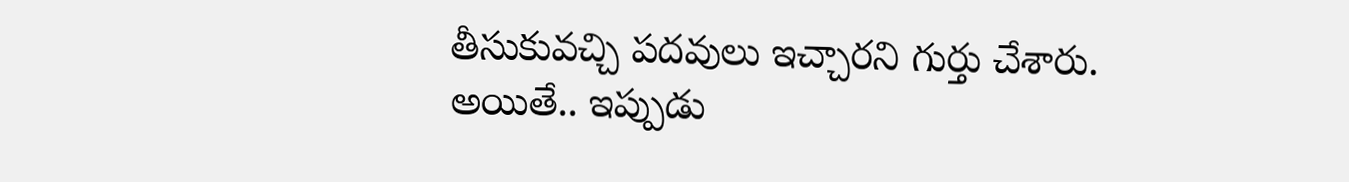తీసుకువ‌చ్చి ప‌ద‌వులు ఇచ్చార‌ని గుర్తు చేశారు. అయితే.. ఇప్పుడు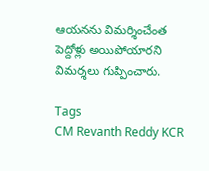ఆయ‌న‌ను విమ‌ర్శించేంత పెద్దోళ్లు అయిపోయార‌ని విమ‌ర్శ‌లు గుప్పించారు.

Tags
CM Revanth Reddy KCR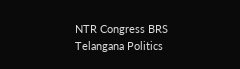NTR Congress BRS Telangana Politics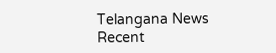Telangana News
Recent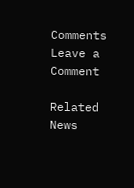Comments
Leave a Comment

Related News